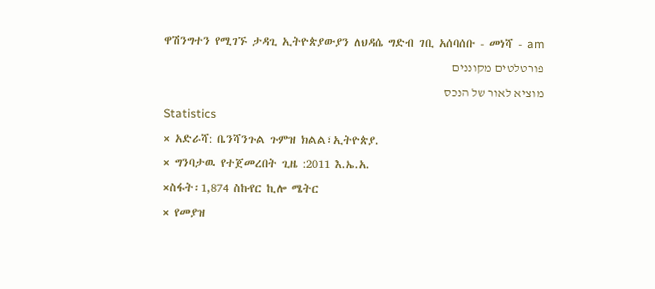ዋሽንግተን የሚገኙ ታዳጊ ኢትዮጵያውያን ለህዳሴ ግድብ ገቢ አሰባሰቡ - መነሻ - am
פורטלטים מקוננים
מוציא לאור של הנכס
Statistics
× አድራሻ: ቤንሻንጉል ጉምዝ ክልል፣ኢትዮጵያ.
× ግንባታዉ የተጀመረበት ጊዜ :2011 እ.ኤ.አ.
×ስፋት፡1,874 ስኩየር ኪሎ ሜትር
× የመያዝ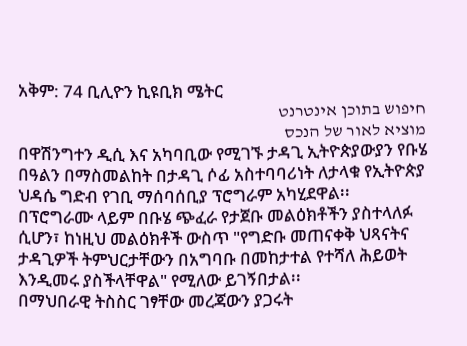አቅም: 74 ቢሊዮን ኪዩቢክ ሜትር
חיפוש בתוכן אינטרנט
מוציא לאור של הנכס
በዋሽንግተን ዲሲ እና አካባቢው የሚገኙ ታዳጊ ኢትዮጵያውያን የቡሄ በዓልን በማስመልከት በታዳጊ ሶፊ አስተባባሪነት ለታላቁ የኢትዮጵያ ህዳሴ ግድብ የገቢ ማሰባሰቢያ ፕሮግራም አካሂደዋል፡፡
በፕሮግራሙ ላይም በቡሄ ጭፈራ የታጀቡ መልዕክቶችን ያስተላለፉ ሲሆን፣ ከነዚህ መልዕክቶች ውስጥ "የግድቡ መጠናቀቅ ህጻናትና ታዳጊዎች ትምህርታቸውን በአግባቡ በመከታተል የተሻለ ሕይወት እንዲመሩ ያስችላቸዋል" የሚለው ይገኝበታል፡፡
በማህበራዊ ትስስር ገፃቸው መረጃውን ያጋሩት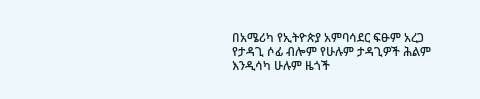በአሜሪካ የኢትዮጵያ አምባሳደር ፍፁም አረጋ የታዳጊ ሶፊ ብሎም የሁሉም ታዳጊዎች ሕልም እንዲሳካ ሁሉም ዜጎች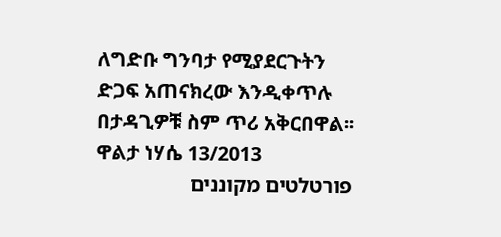ለግድቡ ግንባታ የሚያደርጉትን ድጋፍ አጠናክረው እንዲቀጥሉ በታዳጊዎቹ ስም ጥሪ አቅርበዋል፡፡
ዋልታ ነሃሴ 13/2013
פורטלטים מקוננים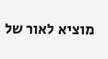מוציא לאור של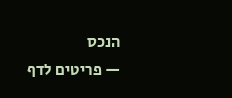הנכס
— פריטים לדף